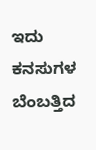ಇದು ಕನಸುಗಳ ಬೆಂಬತ್ತಿದ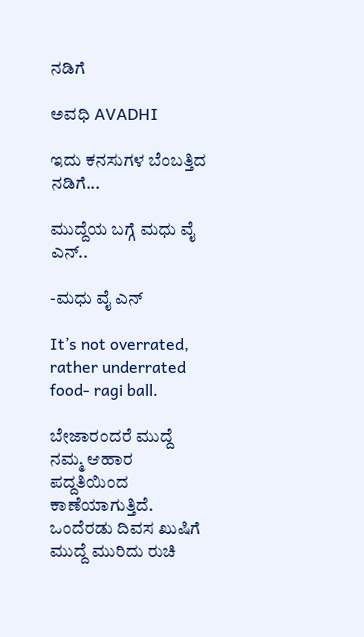ನಡಿಗೆ‍

ಅವಧಿ AVADHI

ಇದು ಕನಸುಗಳ ಬೆಂಬತ್ತಿದ ನಡಿಗೆ...

ಮುದ್ದೆಯ ಬಗ್ಗೆ ಮಧು ವೈ ಎನ್..

-ಮಧು ವೈ ಎನ್

It’s not overrated, rather underrated food- ragi ball.

ಬೇಜಾರಂದರೆ ಮುದ್ದೆ ನಮ್ಮ ಆಹಾರ ಪದ್ದತಿಯಿಂದ ಕಾಣೆಯಾಗುತ್ತಿದೆ. ಒಂದೆರಡು ದಿವಸ ಖುಷಿಗೆ ಮುದ್ದೆ ಮುರಿದು ರುಚಿ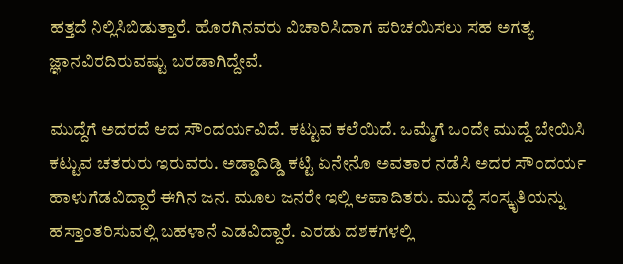ಹತ್ತದೆ ನಿಲ್ಲಿಸಿಬಿಡುತ್ತಾರೆ. ಹೊರಗಿನವರು ವಿಚಾರಿಸಿದಾಗ ಪರಿಚಯಿಸಲು ಸಹ ಅಗತ್ಯ ಜ್ಞಾನವಿರದಿರುವಷ್ಟು ಬರಡಾಗಿದ್ದೇವೆ.

ಮುದ್ದೆಗೆ ಅದರದೆ ಆದ ಸೌಂದರ್ಯವಿದೆ. ಕಟ್ಟುವ ಕಲೆಯಿದೆ. ಒಮ್ಮೆಗೆ ಒಂದೇ ಮುದ್ದೆ ಬೇಯಿಸಿ ಕಟ್ಟುವ ಚತರುರು ಇರುವರು. ಅಡ್ಡಾದಿಡ್ಡಿ ಕಟ್ಟಿ ಏನೇನೊ ಅವತಾರ ನಡೆಸಿ ಅದರ ಸೌಂದರ್ಯ ಹಾಳುಗೆಡವಿದ್ದಾರೆ ಈಗಿನ ಜನ. ಮೂಲ ಜನರೇ ಇಲ್ಲಿ ಆಪಾದಿತರು. ಮುದ್ದೆ ಸಂಸ್ಕೃತಿಯನ್ನು ಹಸ್ತಾಂತರಿಸುವಲ್ಲಿ ಬಹಳಾನೆ ಎಡವಿದ್ದಾರೆ. ಎರಡು ದಶಕಗಳಲ್ಲಿ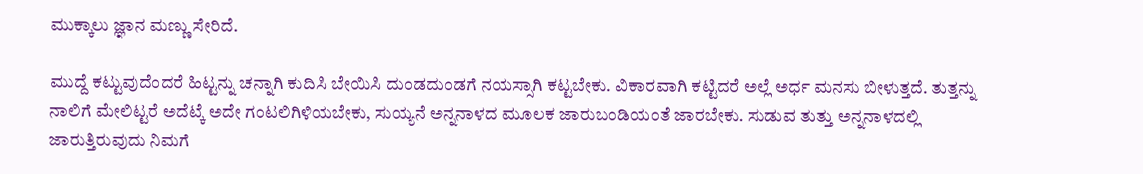ಮುಕ್ಕಾಲು ಜ್ಞಾನ ಮಣ್ಣು ಸೇರಿದೆ.

ಮುದ್ದೆ ಕಟ್ಟುವುದೆಂದರೆ ಹಿಟ್ಟನ್ನು ಚನ್ನಾಗಿ ಕುದಿಸಿ ಬೇಯಿಸಿ ದುಂಡದುಂಡಗೆ ನಯಸ್ಸಾಗಿ ಕಟ್ಟಬೇಕು. ವಿಕಾರವಾಗಿ ಕಟ್ಟಿದರೆ ಅಲ್ಲೆ ಅರ್ಧ ಮನಸು ಬೀಳುತ್ತದೆ. ತುತ್ತನ್ನು ನಾಲಿಗೆ ಮೇಲಿಟ್ಟರೆ ಅದೆಟ್ಕೆ ಅದೇ ಗಂಟಲಿಗಿಳಿಯಬೇಕು, ಸುಯ್ಯನೆ ಅನ್ನನಾಳದ ಮೂಲಕ ಜಾರುಬಂಡಿಯಂತೆ ಜಾರಬೇಕು. ಸುಡುವ ತುತ್ತು ಅನ್ನನಾಳದಲ್ಲಿ ಜಾರುತ್ತಿರುವುದು ನಿಮಗೆ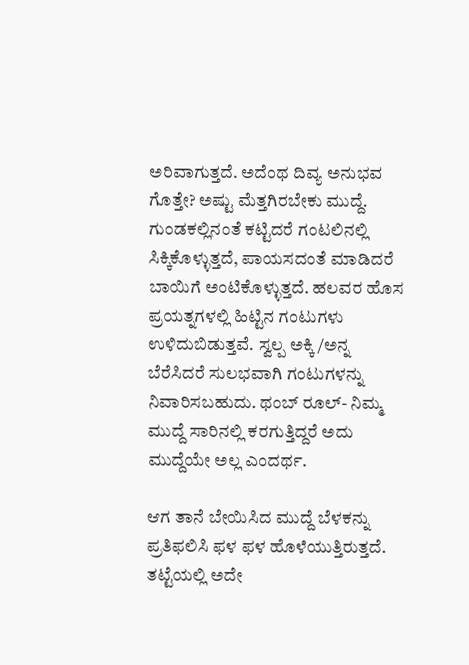ಅರಿವಾಗುತ್ತದೆ. ಅದೆಂಥ ದಿವ್ಯ ಅನುಭವ ಗೊತ್ತೇ? ಅಷ್ಟು ಮೆತ್ತಗಿರಬೇಕು ಮುದ್ದೆ. ಗುಂಡಕಲ್ಲಿನಂತೆ ಕಟ್ಟಿದರೆ ಗಂಟಲಿನಲ್ಲಿ ಸಿಕ್ಕಿಕೊಳ್ಳುತ್ತದೆ, ಪಾಯಸದಂತೆ ಮಾಡಿದರೆ ಬಾಯಿಗೆ ಅಂಟಿಕೊಳ್ಳುತ್ತದೆ. ಹಲವರ ಹೊಸ ಪ್ರಯತ್ನಗಳಲ್ಲಿ ಹಿಟ್ಟಿನ ಗಂಟುಗಳು ಉಳಿದುಬಿಡುತ್ತವೆ. ಸ್ವಲ್ಪ ಅಕ್ಕಿ/ಅನ್ನ ಬೆರೆಸಿದರೆ ಸುಲಭವಾಗಿ ಗಂಟುಗಳನ್ನು ನಿವಾರಿಸಬಹುದು. ಥಂಬ್ ರೂಲ್- ನಿಮ್ಮ ಮುದ್ದೆ ಸಾರಿನಲ್ಲಿ ಕರಗುತ್ತಿದ್ದರೆ ಅದು ಮುದ್ದೆಯೇ ಅಲ್ಲ ಎಂದರ್ಥ.

ಆಗ ತಾನೆ ಬೇಯಿಸಿದ ಮುದ್ದೆ ಬೆಳಕನ್ನು ಪ್ರತಿಫಲಿಸಿ ಫಳ ಫಳ ಹೊಳೆಯುತ್ತಿರುತ್ತದೆ. ತಟ್ಟೆಯಲ್ಲಿ ಅದೇ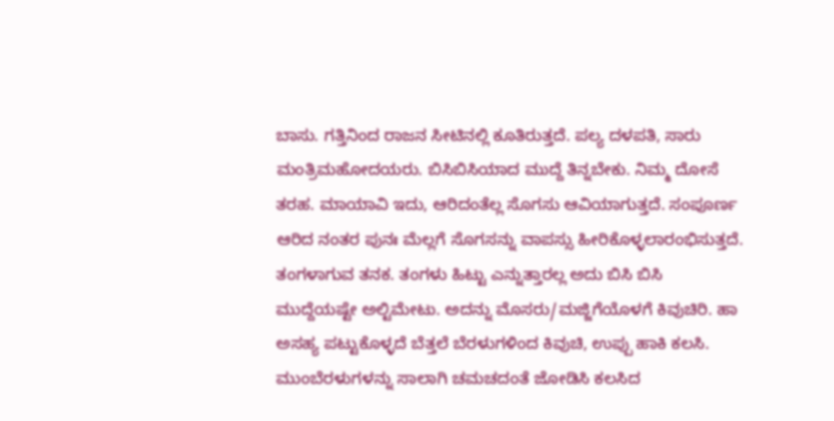ಬಾಸು. ಗತ್ತಿನಿಂದ ರಾಜನ ಸೀಟಿನಲ್ಲಿ ಕೂತಿರುತ್ತದೆ. ಪಲ್ಯ ದಳಪತಿ, ಸಾರು ಮಂತ್ರಿಮಹೋದಯರು. ಬಿಸಿಬಿಸಿಯಾದ ಮುದ್ದೆ ತಿನ್ನಬೇಕು. ನಿಮ್ಮ ದೋಸೆ ತರಹ. ಮಾಯಾವಿ ಇದು, ಆರಿದಂತೆಲ್ಲ ಸೊಗಸು ಆವಿಯಾಗುತ್ತದೆ. ಸಂಪೂರ್ಣ ಆರಿದ ನಂತರ ಪುನಃ ಮೆಲ್ಲಗೆ ಸೊಗಸನ್ನು ವಾಪಸ್ಸು ಹೀರಿಕೊಳ್ಳಲಾರಂಭಿಸುತ್ತದೆ. ತಂಗಳಾಗುವ ತನಕ. ತಂಗಳು ಹಿಟ್ಟು ಎನ್ನುತ್ತಾರಲ್ಲ ಅದು ಬಿಸಿ ಬಿಸಿ ಮುದ್ದೆಯಷ್ಟೇ ಅಲ್ಟಿಮೇಟು. ಅದನ್ನು ಮೊಸರು/ಮಜ್ಜಿಗೆಯೊಳಗೆ ಕಿವುಚಿರಿ. ಹಾ ಅಸಹ್ಯ ಪಟ್ಟುಕೊಳ್ಳದೆ ಬೆತ್ತಲೆ ಬೆರಳುಗಳಿಂದ ಕಿವುಚಿ, ಉಪ್ಪು ಹಾಕಿ ಕಲಸಿ. ಮುಂಬೆರಳುಗಳನ್ನು ಸಾಲಾಗಿ ಚಮಚದಂತೆ ಜೋಡಿಸಿ ಕಲಸಿದ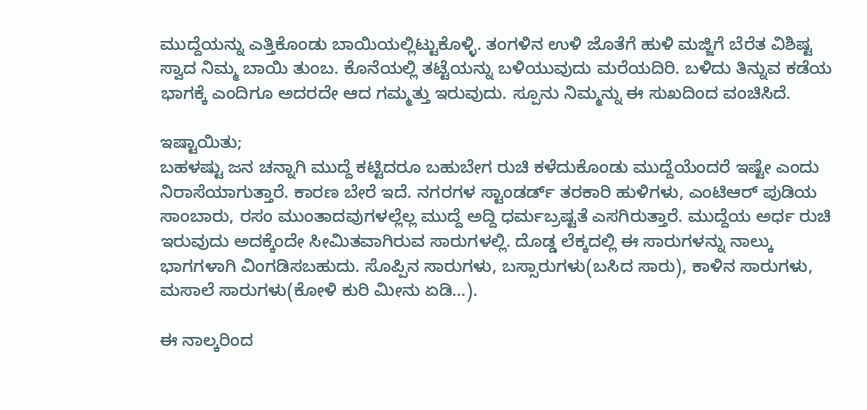ಮುದ್ದೆಯನ್ನು ಎತ್ತಿಕೊಂಡು ಬಾಯಿಯಲ್ಲಿಟ್ಟುಕೊಳ್ಳಿ. ತಂಗಳಿನ ಉಳಿ ಜೊತೆಗೆ ಹುಳಿ ಮಜ್ಜಿಗೆ ಬೆರೆತ ವಿಶಿಷ್ಟ ಸ್ವಾದ ನಿಮ್ಮ ಬಾಯಿ ತುಂಬ. ಕೊನೆಯಲ್ಲಿ ತಟ್ಟೆಯನ್ನು ಬಳಿಯುವುದು ಮರೆಯದಿರಿ. ಬಳಿದು ತಿನ್ನುವ ಕಡೆಯ ಭಾಗಕ್ಕೆ ಎಂದಿಗೂ ಅದರದೇ ಆದ ಗಮ್ಮತ್ತು ಇರುವುದು‌. ಸ್ಪೂನು ನಿಮ್ಮನ್ನು ಈ ಸುಖದಿಂದ ವಂಚಿಸಿದೆ.

ಇಷ್ಟಾಯಿತು;
ಬಹಳಷ್ಟು ಜನ ಚನ್ನಾಗಿ ಮುದ್ದೆ ಕಟ್ಟಿದರೂ ಬಹುಬೇಗ ರುಚಿ ಕಳೆದುಕೊಂಡು ಮುದ್ದೆಯೆಂದರೆ ಇಷ್ಟೇ ಎಂದು ನಿರಾಸೆಯಾಗುತ್ತಾರೆ. ಕಾರಣ ಬೇರೆ ಇದೆ. ನಗರಗಳ ಸ್ಟಾಂಡರ್ಡ್ ತರಕಾರಿ ಹುಳಿಗಳು, ಎಂಟಿಆರ್ ಪುಡಿಯ ಸಾಂಬಾರು, ರಸಂ ಮುಂತಾದವುಗಳಲ್ಲೆಲ್ಲ ಮುದ್ದೆ ಅದ್ದಿ ಧರ್ಮಬ್ರಷ್ಟತೆ ಎಸಗಿರುತ್ತಾರೆ. ಮುದ್ದೆಯ ಅರ್ಧ ರುಚಿ ಇರುವುದು ಅದಕ್ಕೆಂದೇ ಸೀಮಿತವಾಗಿರುವ ಸಾರುಗಳಲ್ಲಿ. ದೊಡ್ಡ ಲೆಕ್ಕದಲ್ಲಿ ಈ ಸಾರುಗಳನ್ನು ನಾಲ್ಕು ಭಾಗಗಳಾಗಿ ವಿಂಗಡಿಸಬಹುದು. ಸೊಪ್ಪಿನ ಸಾರುಗಳು, ಬಸ್ಸಾರುಗಳು(ಬಸಿದ ಸಾರು), ಕಾಳಿನ ಸಾರುಗಳು, ಮಸಾಲೆ ಸಾರುಗಳು(ಕೋಳಿ ಕುರಿ ಮೀನು ಏಡಿ…).

ಈ ನಾಲ್ಕರಿಂದ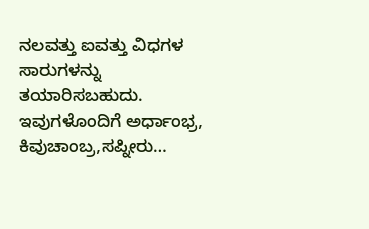ನಲವತ್ತು ಐವತ್ತು ವಿಧಗಳ ಸಾರುಗಳನ್ನು ತಯಾರಿಸಬಹುದು. ಇವುಗಳೊಂದಿಗೆ ಅರ್ಧಾಂಭ್ರ, ಕಿವುಚಾಂಬ್ರ,ಸಪ್ನೀರು…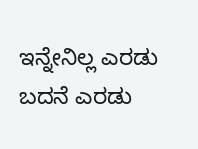ಇನ್ನೇನಿಲ್ಲ ಎರಡು ಬದನೆ ಎರಡು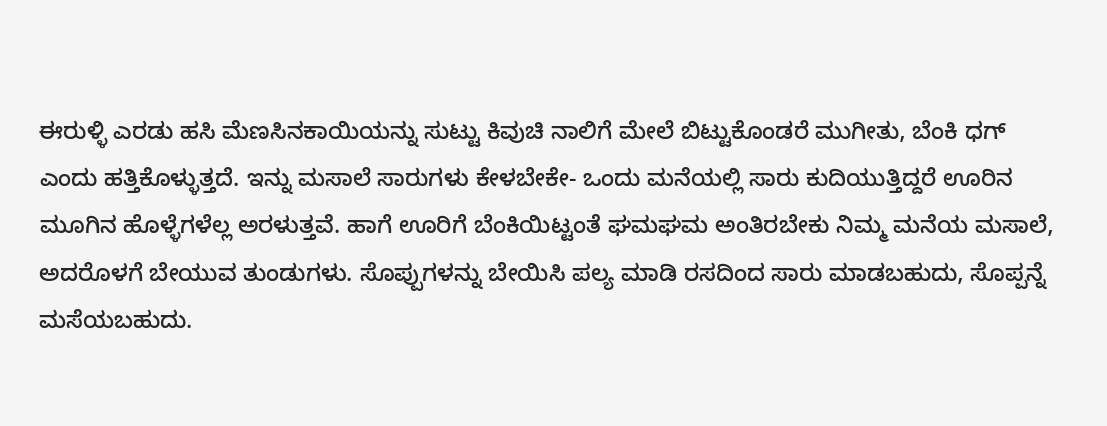ಈರುಳ್ಳಿ ಎರಡು ಹಸಿ ಮೆಣಸಿನಕಾಯಿಯನ್ನು ಸುಟ್ಟು ಕಿವುಚಿ ನಾಲಿಗೆ ಮೇಲೆ ಬಿಟ್ಟುಕೊಂಡರೆ ಮುಗೀತು, ಬೆಂಕಿ ಧಗ್ ಎಂದು ಹತ್ತಿಕೊಳ್ಳುತ್ತದೆ. ಇನ್ನು ಮಸಾಲೆ ಸಾರುಗಳು ಕೇಳಬೇಕೇ- ಒಂದು ಮನೆಯಲ್ಲಿ ಸಾರು ಕುದಿಯುತ್ತಿದ್ದರೆ ಊರಿನ ಮೂಗಿನ ಹೊಳ್ಳೆಗಳೆಲ್ಲ ಅರಳುತ್ತವೆ. ಹಾಗೆ ಊರಿಗೆ ಬೆಂಕಿಯಿಟ್ಟಂತೆ ಘಮಘಮ ಅಂತಿರಬೇಕು ನಿಮ್ಮ ಮನೆಯ ಮಸಾಲೆ, ಅದರೊಳಗೆ ಬೇಯುವ ತುಂಡುಗಳು. ಸೊಪ್ಪುಗಳನ್ನು ಬೇಯಿಸಿ ಪಲ್ಯ ಮಾಡಿ ರಸದಿಂದ ಸಾರು ಮಾಡಬಹುದು, ಸೊಪ್ಪನ್ನೆ ಮಸೆಯಬಹುದು.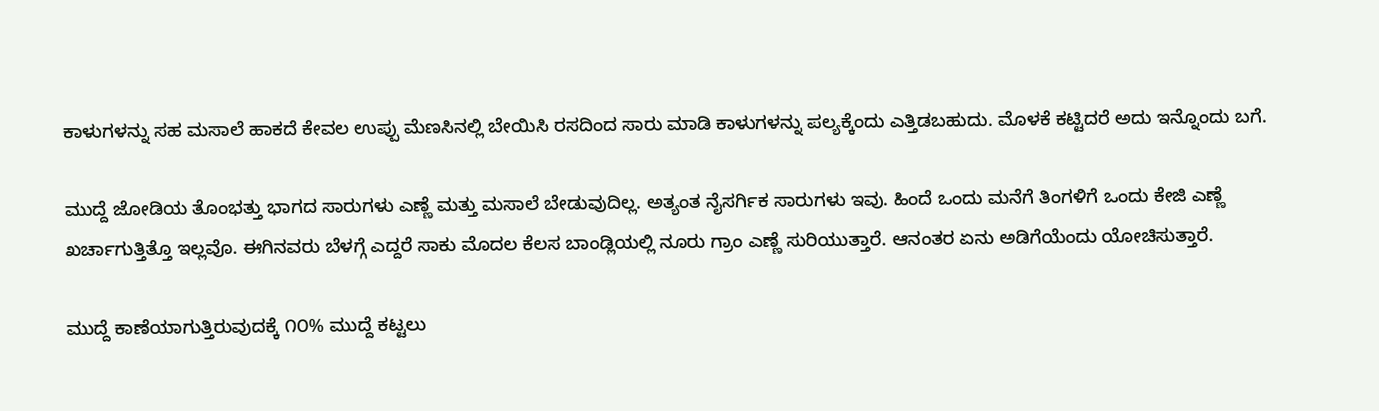ಕಾಳುಗಳನ್ನು ಸಹ ಮಸಾಲೆ ಹಾಕದೆ ಕೇವಲ ಉಪ್ಪು ಮೆಣಸಿನಲ್ಲಿ ಬೇಯಿಸಿ ರಸದಿಂದ ಸಾರು ಮಾಡಿ ಕಾಳುಗಳನ್ನು ಪಲ್ಯಕ್ಕೆಂದು ಎತ್ತಿಡಬಹುದು. ಮೊಳಕೆ ಕಟ್ಟಿದರೆ ಅದು ಇನ್ನೊಂದು ಬಗೆ.

ಮುದ್ದೆ ಜೋಡಿಯ ತೊಂಭತ್ತು ಭಾಗದ ಸಾರುಗಳು ಎಣ್ಣೆ ಮತ್ತು ಮಸಾಲೆ ಬೇಡುವುದಿಲ್ಲ. ಅತ್ಯಂತ ನೈಸರ್ಗಿಕ ಸಾರುಗಳು ಇವು. ಹಿಂದೆ ಒಂದು ಮನೆಗೆ ತಿಂಗಳಿಗೆ ಒಂದು ಕೇಜಿ ಎಣ್ಣೆ ಖರ್ಚಾಗುತ್ತಿತ್ತೊ ಇಲ್ಲವೊ. ಈಗಿನವರು ಬೆಳಗ್ಗೆ ಎದ್ದರೆ ಸಾಕು ಮೊದಲ ಕೆಲಸ ಬಾಂಡ್ಲಿಯಲ್ಲಿ ನೂರು ಗ್ರಾಂ ಎಣ್ಣೆ ಸುರಿಯುತ್ತಾರೆ. ಆನಂತರ ಏನು ಅಡಿಗೆಯೆಂದು ಯೋಚಿಸುತ್ತಾರೆ.

ಮುದ್ದೆ ಕಾಣೆಯಾಗುತ್ತಿರುವುದಕ್ಕೆ ೧೦% ಮುದ್ದೆ ಕಟ್ಟಲು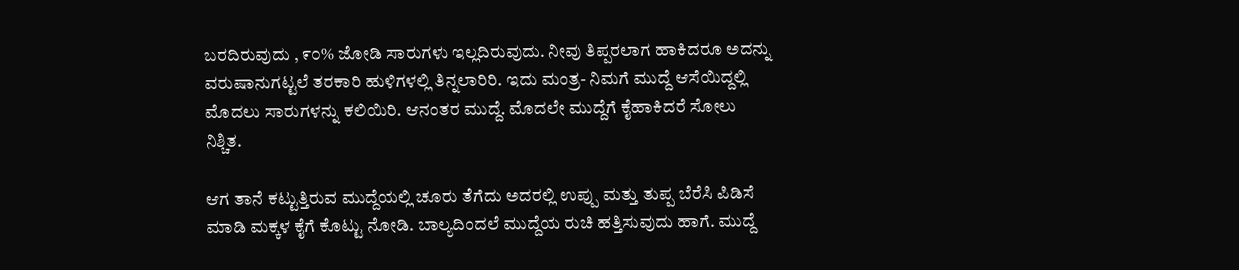ಬರದಿರುವುದು , ೯೦% ಜೋಡಿ ಸಾರುಗಳು ಇಲ್ಲದಿರುವುದು. ನೀವು ತಿಪ್ಪರಲಾಗ ಹಾಕಿದರೂ ಅದನ್ನು ವರುಷಾನುಗಟ್ಟಲೆ ತರಕಾರಿ ಹುಳಿಗಳಲ್ಲಿ ತಿನ್ನಲಾರಿರಿ. ಇದು ಮಂತ್ರ- ನಿಮಗೆ ಮುದ್ದೆ ಆಸೆಯಿದ್ದಲ್ಲಿ ಮೊದಲು ಸಾರುಗಳನ್ನು ಕಲಿಯಿರಿ. ಆನಂತರ ಮುದ್ದೆ. ಮೊದಲೇ ಮುದ್ದೆಗೆ ಕೈಹಾಕಿದರೆ ಸೋಲು ನಿಶ್ಚಿತ.

ಆಗ ತಾನೆ ಕಟ್ಟುತ್ತಿರುವ ಮುದ್ದೆಯಲ್ಲಿ ಚೂರು ತೆಗೆದು ಅದರಲ್ಲಿ ಉಪ್ಪು ಮತ್ತು ತುಪ್ಪ ಬೆರೆಸಿ ಪಿಡಿಸೆ ಮಾಡಿ ಮಕ್ಕಳ ಕೈಗೆ ಕೊಟ್ಟು ನೋಡಿ. ಬಾಲ್ಯದಿಂದಲೆ ಮುದ್ದೆಯ ರುಚಿ ಹತ್ತಿಸುವುದು ಹಾಗೆ. ಮುದ್ದೆ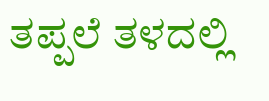ತಪ್ಪಲೆ ತಳದಲ್ಲಿ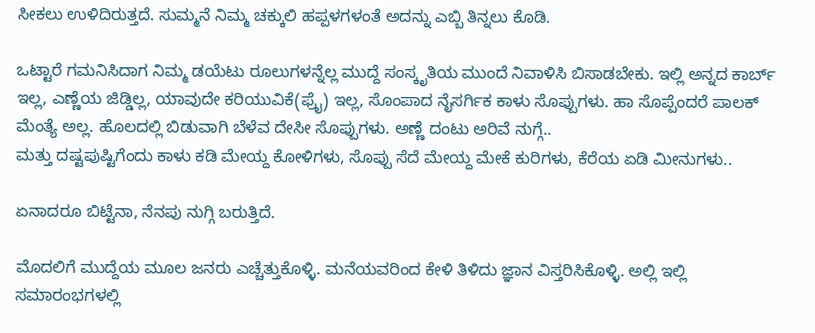ಸೀಕಲು ಉಳಿದಿರುತ್ತದೆ. ಸುಮ್ಮನೆ ನಿಮ್ಮ ಚಕ್ಕುಲಿ ಹಪ್ಪಳಗಳಂತೆ ಅದನ್ನು ಎಬ್ಬಿ ತಿನ್ನಲು ಕೊಡಿ.

ಒಟ್ಟಾರೆ ಗಮನಿಸಿದಾಗ ನಿಮ್ಮ ಡಯೆಟು ರೂಲುಗಳನ್ನೆಲ್ಲ ಮುದ್ದೆ ಸಂಸ್ಕೃತಿಯ ಮುಂದೆ ನಿವಾಳಿಸಿ ಬಿಸಾಡಬೇಕು. ಇಲ್ಲಿ ಅನ್ನದ ಕಾರ್ಬ್ ಇಲ್ಲ, ಎಣ್ಣೆಯ ಜಿಡ್ಡಿಲ್ಲ, ಯಾವುದೇ ಕರಿಯುವಿಕೆ(ಫ್ರೈ) ಇಲ್ಲ, ಸೊಂಪಾದ ನೈಸರ್ಗಿಕ ಕಾಳು ಸೊಪ್ಪುಗಳು. ಹಾ ಸೊಪ್ಪೆಂದರೆ ಪಾಲಕ್ ಮೆಂತ್ಯೆ ಅಲ್ಲ. ಹೊಲದಲ್ಲಿ ಬಿಡುವಾಗಿ ಬೆಳೆವ ದೇಸೀ ಸೊಪ್ಪುಗಳು. ಅಣ್ಣೆ ದಂಟು ಅರಿವೆ ನುಗ್ಗೆ..
ಮತ್ತು ದಷ್ಟಪುಷ್ಟಿಗೆಂದು ಕಾಳು ಕಡಿ ಮೇಯ್ದ ಕೋಳಿಗಳು, ಸೊಪ್ಪು ಸೆದೆ ಮೇಯ್ದ ಮೇಕೆ ಕುರಿಗಳು, ಕೆರೆಯ ಏಡಿ ಮೀನುಗಳು..

ಏನಾದರೂ ಬಿಟ್ಟೆನಾ, ನೆನಪು ನುಗ್ಗಿ ಬರುತ್ತಿದೆ.

ಮೊದಲಿಗೆ ಮುದ್ದೆಯ ಮೂಲ ಜನರು ಎಚ್ಚೆತ್ತುಕೊಳ್ಳಿ. ಮನೆಯವರಿಂದ ಕೇಳಿ ತಿಳಿದು ಜ್ಞಾನ ವಿಸ್ತರಿಸಿಕೊಳ್ಳಿ. ಅಲ್ಲಿ ಇಲ್ಲಿ ಸಮಾರಂಭಗಳಲ್ಲಿ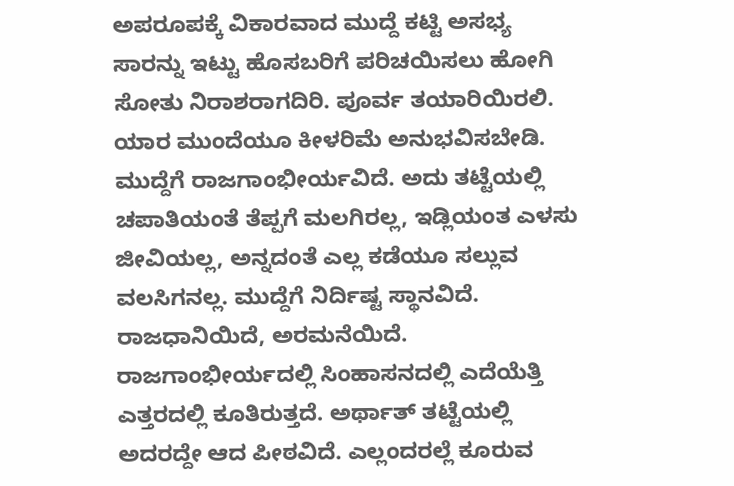ಅಪರೂಪಕ್ಕೆ ವಿಕಾರವಾದ ಮುದ್ದೆ ಕಟ್ಟಿ ಅಸಭ್ಯ ಸಾರನ್ನು ಇಟ್ಟು ಹೊಸಬರಿಗೆ ಪರಿಚಯಿಸಲು ಹೋಗಿ ಸೋತು ನಿರಾಶರಾಗದಿರಿ. ಪೂರ್ವ ತಯಾರಿಯಿರಲಿ. ಯಾರ ಮುಂದೆಯೂ ಕೀಳರಿಮೆ ಅನುಭವಿಸಬೇಡಿ. ಮುದ್ದೆಗೆ ರಾಜಗಾಂಭೀರ್ಯವಿದೆ. ಅದು ತಟ್ಟೆಯಲ್ಲಿ ಚಪಾತಿಯಂತೆ ತೆಪ್ಪಗೆ ಮಲಗಿರಲ್ಲ, ಇಡ್ಲಿಯಂತ ಎಳಸು ಜೀವಿಯಲ್ಲ, ಅನ್ನದಂತೆ ಎಲ್ಲ ಕಡೆಯೂ ಸಲ್ಲುವ ವಲಸಿಗನಲ್ಲ. ಮುದ್ದೆಗೆ ನಿರ್ದಿಷ್ಟ ಸ್ಥಾನವಿದೆ. ರಾಜಧಾನಿಯಿದೆ, ಅರಮನೆಯಿದೆ. ರಾಜಗಾಂಭೀರ್ಯದಲ್ಲಿ ಸಿಂಹಾಸನದಲ್ಲಿ ಎದೆಯೆತ್ತಿ ಎತ್ತರದಲ್ಲಿ ಕೂತಿರುತ್ತದೆ. ಅರ್ಥಾತ್‌ ತಟ್ಟೆಯಲ್ಲಿ ಅದರದ್ದೇ ಆದ ಪೀಠವಿದೆ. ಎಲ್ಲಂದರಲ್ಲೆ ಕೂರುವ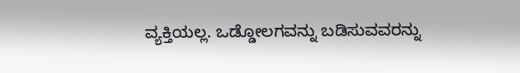ವ್ಯಕ್ತಿಯಲ್ಲ. ಒಡ್ಡೋಲಗವನ್ನು ಬಡಿಸುವವರನ್ನು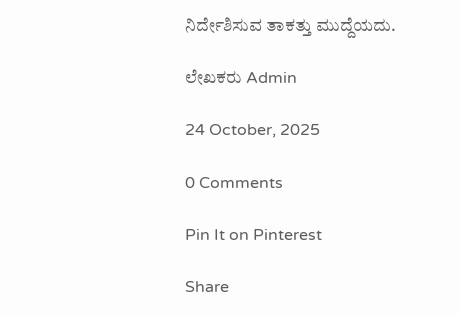ನಿರ್ದೇಶಿಸುವ ತಾಕತ್ತು ಮುದ್ದೆಯದು.

ಲೇಖಕರು Admin

24 October, 2025

0 Comments

Pin It on Pinterest

Share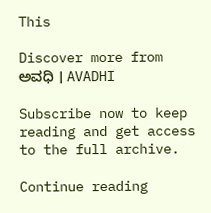This

Discover more from ಅವಧಿ । AVADHI

Subscribe now to keep reading and get access to the full archive.

Continue reading